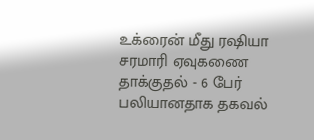உக்ரைன் மீது ரஷியா சரமாரி ஏவுகணை தாக்குதல் - 6 பேர் பலியானதாக தகவல்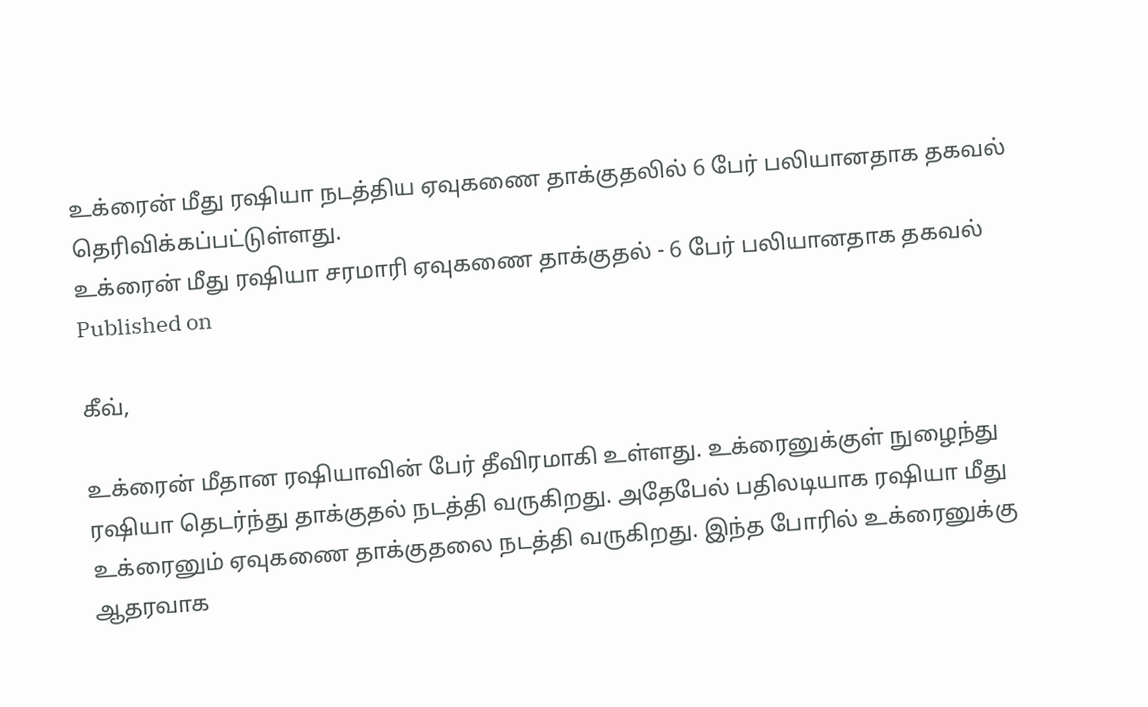உக்ரைன் மீது ரஷியா நடத்திய ஏவுகணை தாக்குதலில் 6 பேர் பலியானதாக தகவல் தெரிவிக்கப்பட்டுள்ளது.
உக்ரைன் மீது ரஷியா சரமாரி ஏவுகணை தாக்குதல் - 6 பேர் பலியானதாக தகவல்
Published on

கீவ்,

உக்ரைன் மீதான ரஷியாவின் பேர் தீவிரமாகி உள்ளது. உக்ரைனுக்குள் நுழைந்து ரஷியா தெடர்ந்து தாக்குதல் நடத்தி வருகிறது. அதேபேல் பதிலடியாக ரஷியா மீது உக்ரைனும் ஏவுகணை தாக்குதலை நடத்தி வருகிறது. இந்த போரில் உக்ரைனுக்கு ஆதரவாக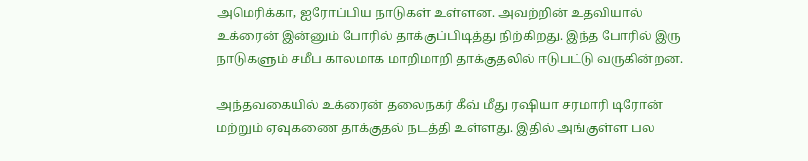அமெரிக்கா, ஐரோப்பிய நாடுகள் உள்ளன. அவற்றின் உதவியால் உக்ரைன் இன்னும் போரில் தாக்குப்பிடித்து நிற்கிறது. இந்த போரில் இரு நாடுகளும் சமீப காலமாக மாறிமாறி தாக்குதலில் ஈடுபட்டு வருகின்றன.

அந்தவகையில் உக்ரைன் தலைநகர் கீவ் மீது ரஷியா சரமாரி டிரோன் மற்றும் ஏவுகணை தாக்குதல் நடத்தி உள்ளது. இதில் அங்குள்ள பல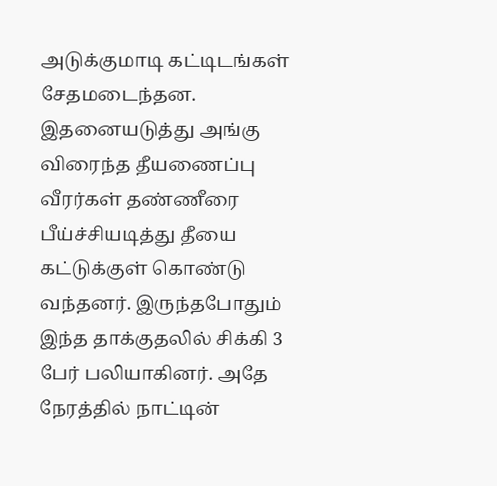அடுக்குமாடி கட்டிடங்கள் சேதமடைந்தன. இதனையடுத்து அங்கு விரைந்த தீயணைப்பு வீரர்கள் தண்ணீரை பீய்ச்சியடித்து தீயை கட்டுக்குள் கொண்டு வந்தனர். இருந்தபோதும் இந்த தாக்குதலில் சிக்கி 3 பேர் பலியாகினர். அதே நேரத்தில் நாட்டின்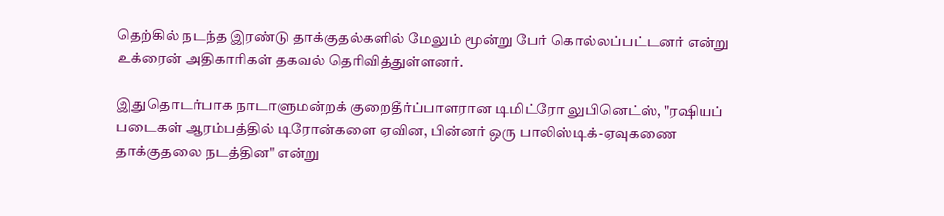தெற்கில் நடந்த இரண்டு தாக்குதல்களில் மேலும் மூன்று பேர் கொல்லப்பட்டனர் என்று உக்ரைன் அதிகாரிகள் தகவல் தெரிவித்துள்ளனர்.

இதுதொடர்பாக நாடாளுமன்றக் குறைதீர்ப்பாளரான டிமிட்ரோ லுபினெட்ஸ், "ரஷியப் படைகள் ஆரம்பத்தில் டிரோன்களை ஏவின, பின்னர் ஒரு பாலிஸ்டிக்-ஏவுகணை தாக்குதலை நடத்தின" என்று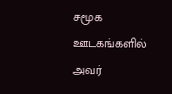சமூக ஊடகங்களில் அவர்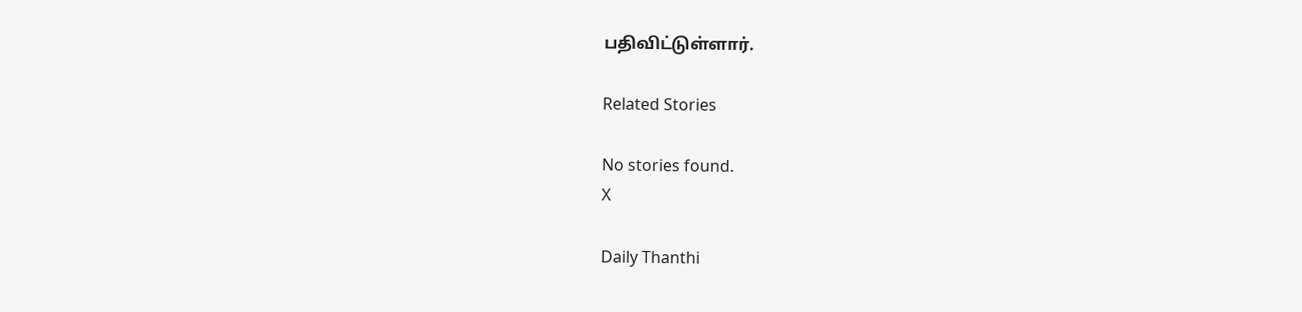பதிவிட்டுள்ளார்.

Related Stories

No stories found.
X

Daily Thanthi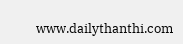www.dailythanthi.com